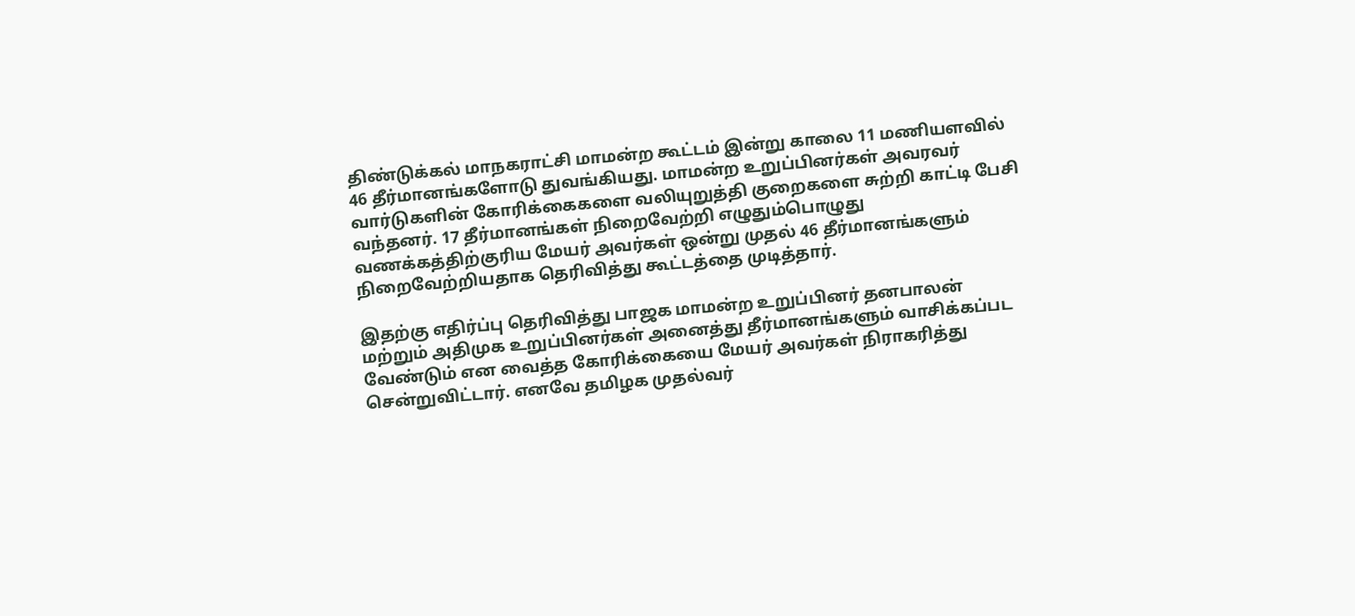திண்டுக்கல் மாநகராட்சி மாமன்ற கூட்டம் இன்று காலை 11 மணியளவில் 46 தீர்மானங்களோடு துவங்கியது. மாமன்ற உறுப்பினர்கள் அவரவர் வார்டுகளின் கோரிக்கைகளை வலியுறுத்தி குறைகளை சுற்றி காட்டி பேசி வந்தனர். 17 தீர்மானங்கள் நிறைவேற்றி எழுதும்பொழுது வணக்கத்திற்குரிய மேயர் அவர்கள் ஒன்று முதல் 46 தீர்மானங்களும் நிறைவேற்றியதாக தெரிவித்து கூட்டத்தை முடித்தார்.

இதற்கு எதிர்ப்பு தெரிவித்து பாஜக மாமன்ற உறுப்பினர் தனபாலன் மற்றும் அதிமுக உறுப்பினர்கள் அனைத்து தீர்மானங்களும் வாசிக்கப்பட வேண்டும் என வைத்த கோரிக்கையை மேயர் அவர்கள் நிராகரித்து சென்றுவிட்டார். எனவே தமிழக முதல்வர்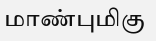மாண்புமிகு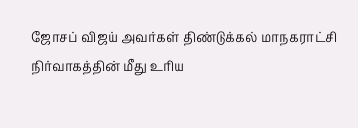ஜோசப் விஜய் அவர்கள் திண்டுக்கல் மாநகராட்சி நிர்வாகத்தின் மீது உரிய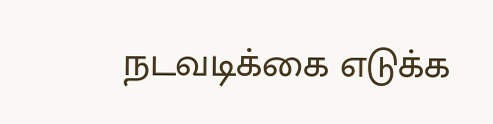நடவடிக்கை எடுக்க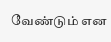வேண்டும் என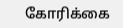கோரிக்கை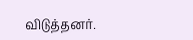விடுத்தனர்.